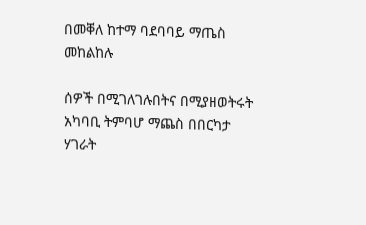በመቐለ ከተማ ባደባባይ ማጤስ መከልከሉ

ሰዎች በሚገለገሉበትና በሚያዘወትሩት አካባቢ ትምባሆ ማጨስ በበርካታ ሃገራት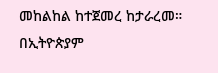መከልከል ከተጀመረ ከታራረመ። በኢትዮጵያም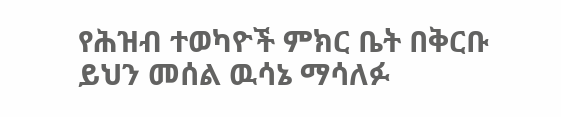የሕዝብ ተወካዮች ምክር ቤት በቅርቡ ይህን መሰል ዉሳኔ ማሳለፉ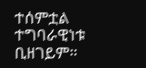ተሰምቷል ተግባራዊነቱ ቢዘገይም።